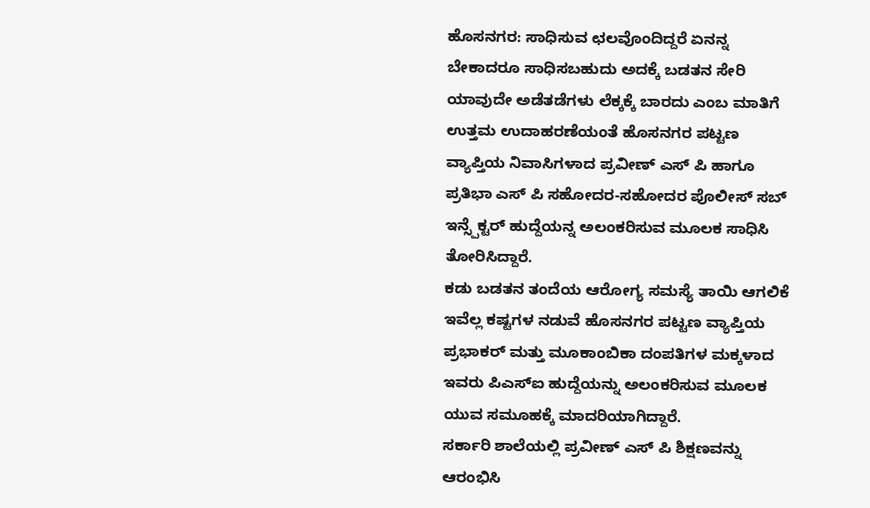ಹೊಸನಗರ: ಸಾಧಿಸುವ ಛಲವೊಂದಿದ್ದರೆ ಏನನ್ನ ಬೇಕಾದರೂ ಸಾಧಿಸಬಹುದು ಅದಕ್ಕೆ ಬಡತನ ಸೇರಿ ಯಾವುದೇ ಅಡೆತಡೆಗಳು ಲೆಕ್ಕಕ್ಕೆ ಬಾರದು ಎಂಬ ಮಾತಿಗೆ ಉತ್ತಮ ಉದಾಹರಣೆಯಂತೆ ಹೊಸನಗರ ಪಟ್ಟಣ ವ್ಯಾಪ್ತಿಯ ನಿವಾಸಿಗಳಾದ ಪ್ರವೀಣ್ ಎಸ್ ಪಿ ಹಾಗೂ ಪ್ರತಿಭಾ ಎಸ್ ಪಿ ಸಹೋದರ-ಸಹೋದರ ಪೊಲೀಸ್ ಸಬ್ ಇನ್ಸ್ಪೆಕ್ಟರ್ ಹುದ್ದೆಯನ್ನ ಅಲಂಕರಿಸುವ ಮೂಲಕ ಸಾಧಿಸಿ ತೋರಿಸಿದ್ದಾರೆ.
ಕಡು ಬಡತನ ತಂದೆಯ ಆರೋಗ್ಯ ಸಮಸ್ಯೆ ತಾಯಿ ಆಗಲಿಕೆ ಇವೆಲ್ಲ ಕಷ್ಟಗಳ ನಡುವೆ ಹೊಸನಗರ ಪಟ್ಟಣ ವ್ಯಾಪ್ತಿಯ ಪ್ರಭಾಕರ್ ಮತ್ತು ಮೂಕಾಂಬಿಕಾ ದಂಪತಿಗಳ ಮಕ್ಕಳಾದ ಇವರು ಪಿಎಸ್ಐ ಹುದ್ದೆಯನ್ನು ಅಲಂಕರಿಸುವ ಮೂಲಕ ಯುವ ಸಮೂಹಕ್ಕೆ ಮಾದರಿಯಾಗಿದ್ದಾರೆ.
ಸರ್ಕಾರಿ ಶಾಲೆಯಲ್ಲಿ ಪ್ರವೀಣ್ ಎಸ್ ಪಿ ಶಿಕ್ಷಣವನ್ನು ಆರಂಭಿಸಿ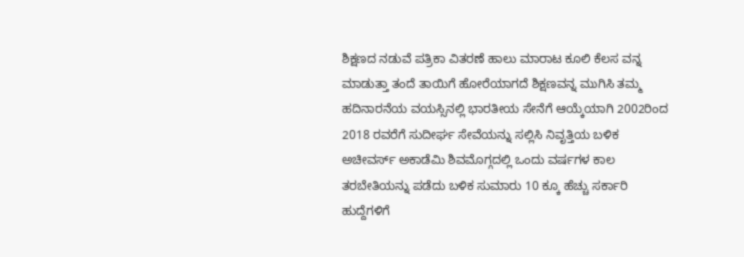ಶಿಕ್ಷಣದ ನಡುವೆ ಪತ್ರಿಕಾ ವಿತರಣೆ ಹಾಲು ಮಾರಾಟ ಕೂಲಿ ಕೆಲಸ ವನ್ನ ಮಾಡುತ್ತಾ ತಂದೆ ತಾಯಿಗೆ ಹೋರೆಯಾಗದೆ ಶಿಕ್ಷಣವನ್ನ ಮುಗಿಸಿ ತಮ್ಮ ಹದಿನಾರನೆಯ ವಯಸ್ಸಿನಲ್ಲಿ ಭಾರತೀಯ ಸೇನೆಗೆ ಆಯ್ಕೆಯಾಗಿ 2002ರಿಂದ 2018 ರವರೆಗೆ ಸುದೀರ್ಘ ಸೇವೆಯನ್ನು ಸಲ್ಲಿಸಿ ನಿವೃತ್ತಿಯ ಬಳಿಕ ಅಚೀವರ್ಸ್ ಅಕಾಡೆಮಿ ಶಿವಮೊಗ್ಗದಲ್ಲಿ ಒಂದು ವರ್ಷಗಳ ಕಾಲ ತರಬೇತಿಯನ್ನು ಪಡೆದು ಬಳಿಕ ಸುಮಾರು 10 ಕ್ಕೂ ಹೆಚ್ಚು ಸರ್ಕಾರಿ ಹುದ್ದೆಗಳಿಗೆ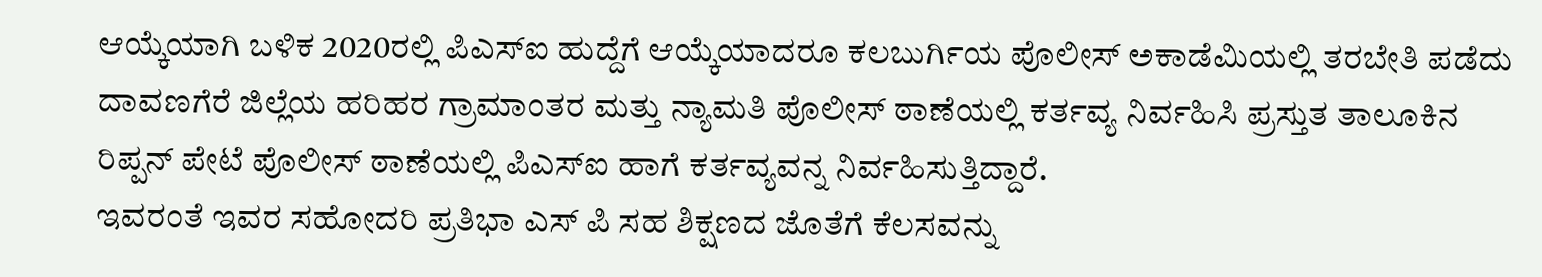ಆಯ್ಕೆಯಾಗಿ ಬಳಿಕ 2020ರಲ್ಲಿ ಪಿಎಸ್ಐ ಹುದ್ದೆಗೆ ಆಯ್ಕೆಯಾದರೂ ಕಲಬುರ್ಗಿಯ ಪೊಲೀಸ್ ಅಕಾಡೆಮಿಯಲ್ಲಿ ತರಬೇತಿ ಪಡೆದು ದಾವಣಗೆರೆ ಜಿಲ್ಲೆಯ ಹರಿಹರ ಗ್ರಾಮಾಂತರ ಮತ್ತು ನ್ಯಾಮತಿ ಪೊಲೀಸ್ ಠಾಣೆಯಲ್ಲಿ ಕರ್ತವ್ಯ ನಿರ್ವಹಿಸಿ ಪ್ರಸ್ತುತ ತಾಲೂಕಿನ ರಿಪ್ಪನ್ ಪೇಟೆ ಪೊಲೀಸ್ ಠಾಣೆಯಲ್ಲಿ ಪಿಎಸ್ಐ ಹಾಗೆ ಕರ್ತವ್ಯವನ್ನ ನಿರ್ವಹಿಸುತ್ತಿದ್ದಾರೆ.
ಇವರಂತೆ ಇವರ ಸಹೋದರಿ ಪ್ರತಿಭಾ ಎಸ್ ಪಿ ಸಹ ಶಿಕ್ಷಣದ ಜೊತೆಗೆ ಕೆಲಸವನ್ನು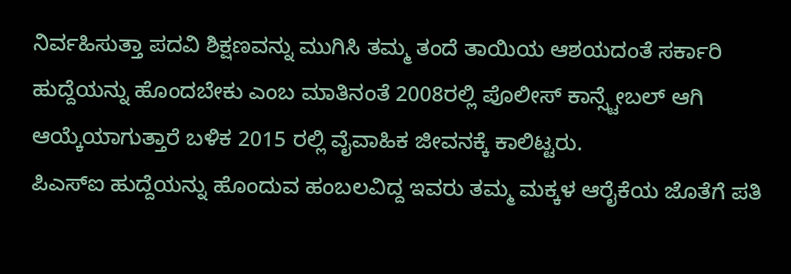ನಿರ್ವಹಿಸುತ್ತಾ ಪದವಿ ಶಿಕ್ಷಣವನ್ನು ಮುಗಿಸಿ ತಮ್ಮ ತಂದೆ ತಾಯಿಯ ಆಶಯದಂತೆ ಸರ್ಕಾರಿ ಹುದ್ದೆಯನ್ನು ಹೊಂದಬೇಕು ಎಂಬ ಮಾತಿನಂತೆ 2008ರಲ್ಲಿ ಪೊಲೀಸ್ ಕಾನ್ಸ್ಟೇಬಲ್ ಆಗಿ ಆಯ್ಕೆಯಾಗುತ್ತಾರೆ ಬಳಿಕ 2015 ರಲ್ಲಿ ವೈವಾಹಿಕ ಜೀವನಕ್ಕೆ ಕಾಲಿಟ್ಟರು.
ಪಿಎಸ್ಐ ಹುದ್ದೆಯನ್ನು ಹೊಂದುವ ಹಂಬಲವಿದ್ದ ಇವರು ತಮ್ಮ ಮಕ್ಕಳ ಆರೈಕೆಯ ಜೊತೆಗೆ ಪತಿ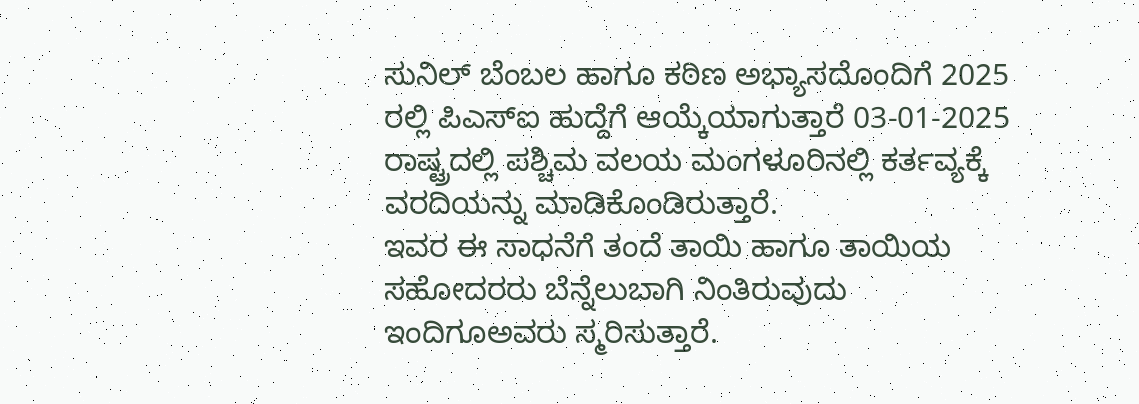ಸುನಿಲ್ ಬೆಂಬಲ ಹಾಗೂ ಕಠಿಣ ಅಭ್ಯಾಸದೊಂದಿಗೆ 2025 ರಲ್ಲಿ ಪಿಎಸ್ಐ ಹುದ್ದೆಗೆ ಆಯ್ಕೆಯಾಗುತ್ತಾರೆ 03-01-2025 ರಾಷ್ಟ್ರದಲ್ಲಿ ಪಶ್ಚಿಮ ವಲಯ ಮಂಗಳೂರಿನಲ್ಲಿ ಕರ್ತವ್ಯಕ್ಕೆ ವರದಿಯನ್ನು ಮಾಡಿಕೊಂಡಿರುತ್ತಾರೆ.
ಇವರ ಈ ಸಾಧನೆಗೆ ತಂದೆ ತಾಯಿ ಹಾಗೂ ತಾಯಿಯ ಸಹೋದರರು ಬೆನ್ನೆಲುಬಾಗಿ ನಿಂತಿರುವುದು ಇಂದಿಗೂಅವರು ಸ್ಮರಿಸುತ್ತಾರೆ.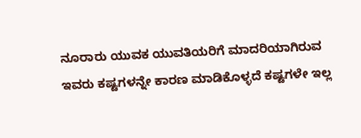ನೂರಾರು ಯುವಕ ಯುವತಿಯರಿಗೆ ಮಾದರಿಯಾಗಿರುವ ಇವರು ಕಷ್ಟಗಳನ್ನೇ ಕಾರಣ ಮಾಡಿಕೊಳ್ಳದೆ ಕಷ್ಟಗಳೇ ಇಲ್ಲ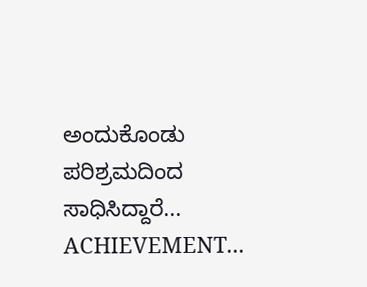ಅಂದುಕೊಂಡು ಪರಿಶ್ರಮದಿಂದ ಸಾಧಿಸಿದ್ದಾರೆ...
ACHIEVEMENT...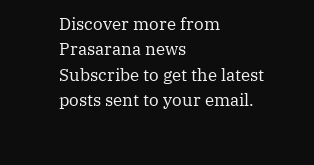Discover more from Prasarana news
Subscribe to get the latest posts sent to your email.